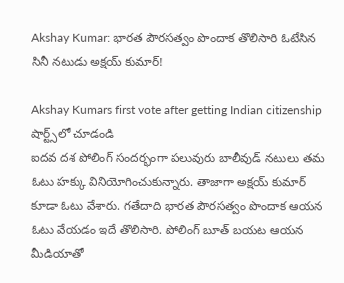Akshay Kumar: భారత పౌరసత్వం పొందాక తొలిసారి ఓటేసిన సినీ నటుడు అక్షయ్ కుమార్!

Akshay Kumars first vote after getting Indian citizenship
షార్ట్స్‌లో చూడండి
ఐదవ దశ పోలింగ్‌ సందర్భంగా పలువురు బాలీవుడ్ నటులు తమ ఓటు హక్కు వినియోగించుకున్నారు. తాజాగా అక్షయ్ కుమార్ కూడా ఓటు వేశారు. గతేదాది భారత పౌరసత్వం పొందాక ఆయన ఓటు వేయడం ఇదే తొలిసారి. పోలింగ్ బూత్ బయట ఆయన మీడియాతో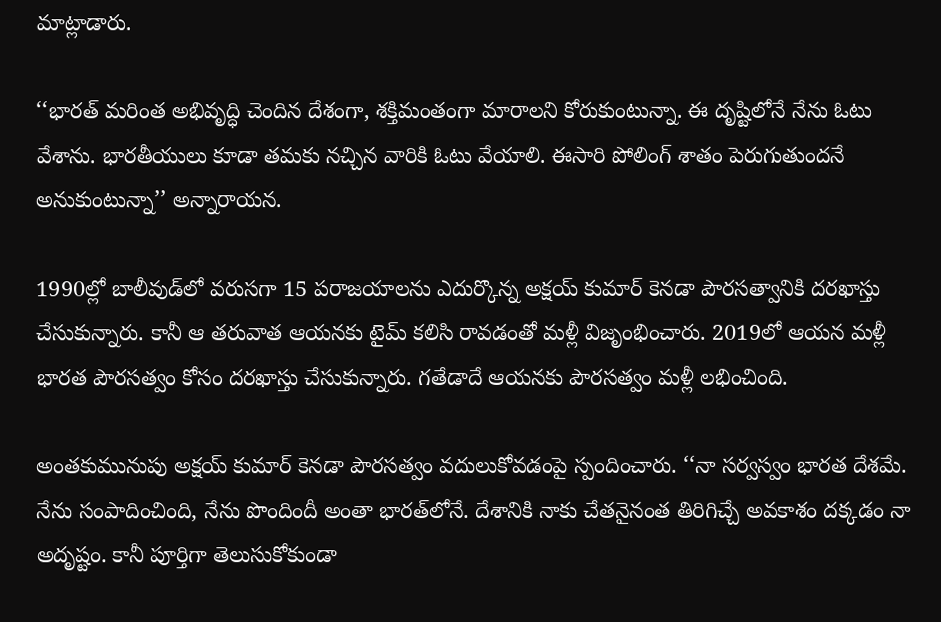మాట్లాడారు.

‘‘భారత్ మరింత అభివృద్ధి చెందిన దేశంగా, శక్తిమంతంగా మారాలని కోరుకుంటున్నా. ఈ దృష్టిలోనే నేను ఓటు వేశాను. భారతీయులు కూడా తమకు నచ్చిన వారికి ఓటు వేయాలి. ఈసారి పోలింగ్ శాతం పెరుగుతుందనే అనుకుంటున్నా’’ అన్నారాయన.

1990ల్లో బాలీవుడ్‌లో వరుసగా 15 పరాజయాలను ఎదుర్కొన్న అక్షయ్ కుమార్ కెనడా పౌరసత్వానికి దరఖాస్తు చేసుకున్నారు. కానీ ఆ తరువాత ఆయనకు టైమ్ కలిసి రావడంతో మళ్లీ విజృంభించారు. 2019లో ఆయన మళ్లీ భారత పౌరసత్వం కోసం దరఖాస్తు చేసుకున్నారు. గతేడాదే ఆయనకు పౌరసత్వం మళ్లీ లభించింది.

అంతకుమునుపు అక్షయ్ కుమార్ కెనడా పౌరసత్వం వదులుకోవడంపై స్పందించారు. ‘‘నా సర్వస్వం భారత దేశమే. నేను సంపాదించింది, నేను పొందిందీ అంతా భారత్‌లోనే. దేశానికి నాకు చేతనైనంత తిరిగిచ్చే అవకాశం దక్కడం నా అదృష్టం. కానీ పూర్తిగా తెలుసుకోకుండా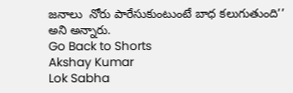జనాలు  నోరు పారేసుకుంటుంటే బాధ కలుగుతుంది’’ అని అన్నారు.
Go Back to Shorts
Akshay Kumar
Lok Sabha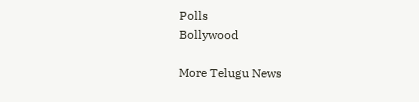Polls
Bollywood

More Telugu News